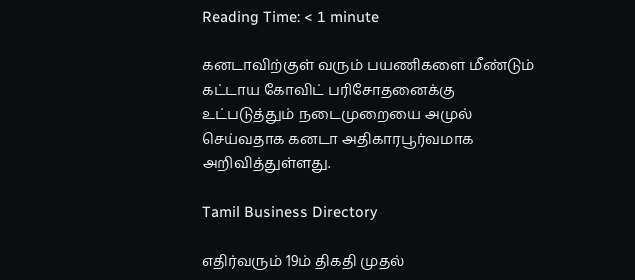Reading Time: < 1 minute

கனடாவிற்குள் வரும் பயணிகளை மீண்டும் கட்டாய கோவிட் பரிசோதனைக்கு உட்படுத்தும் நடைமுறையை அமுல் செய்வதாக கனடா அதிகாரபூர்வமாக அறிவித்துள்ளது.

Tamil Business Directory

எதிர்வரும் 19ம் திகதி முதல்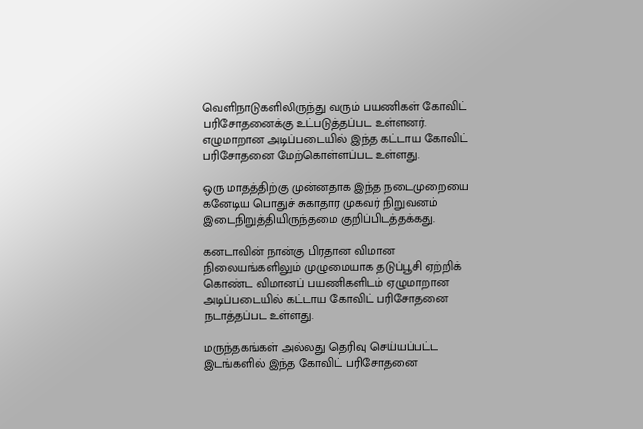வெளிநாடுகளிலிருந்து வரும் பயணிகள் கோவிட் பரிசோதனைக்கு உட்படுத்தப்பட உள்ளனர். எழுமாறான அடிப்படையில் இந்த கட்டாய கோவிட் பரிசோதனை மேற்கொள்ளப்பட உள்ளது.

ஒரு மாதத்திற்கு முன்னதாக இந்த நடைமுறையை கனேடிய பொதுச் சுகாதார முகவர் நிறுவனம் இடைநிறுத்தியிருந்தமை குறிப்பிடத்தக்கது.

கனடாவின் நான்கு பிரதான விமான நிலையங்களிலும் முழுமையாக தடுப்பூசி ஏற்றிக் கொண்ட விமானப் பயணிகளிடம் ஏழுமாறான அடிப்படையில் கட்டாய கோவிட் பரிசோதனை நடாத்தப்பட உள்ளது.

மருந்தகங்கள் அல்லது தெரிவு செய்யப்பட்ட இடங்களில் இந்த கோவிட் பரிசோதனை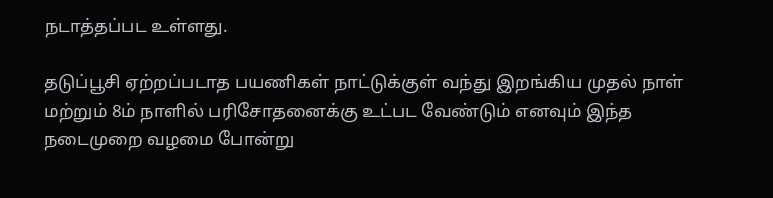நடாத்தப்பட உள்ளது.

தடுப்பூசி ஏற்றப்படாத பயணிகள் நாட்டுக்குள் வந்து இறங்கிய முதல் நாள் மற்றும் 8ம் நாளில் பரிசோதனைக்கு உட்பட வேண்டும் எனவும் இந்த நடைமுறை வழமை போன்று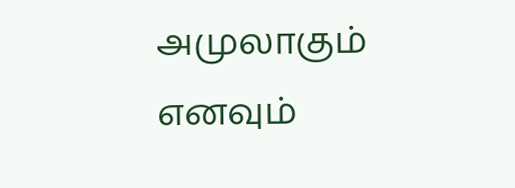அமுலாகும் எனவும்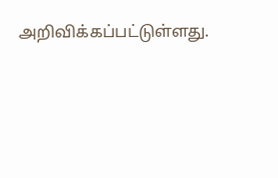அறிவிக்கப்பட்டுள்ளது.